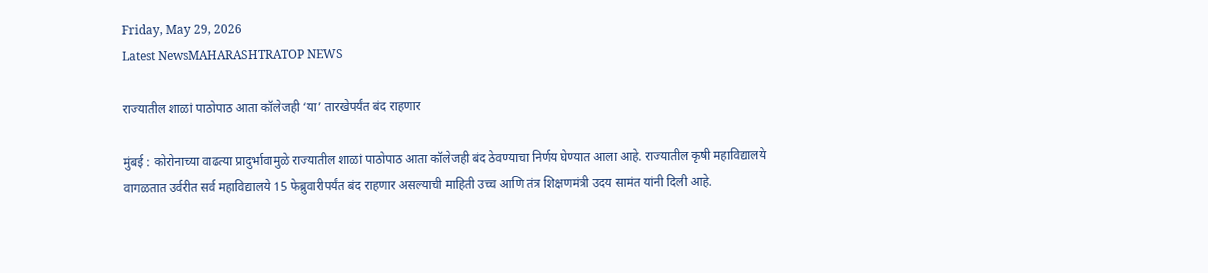Friday, May 29, 2026
Latest NewsMAHARASHTRATOP NEWS

राज्यातील शाळां पाठोपाठ आता कॉलेजही ‘या’ तारखेपर्यंत बंद राहणार

मुंबई : कोरोनाच्या वाढत्या प्रादुर्भावामुळे राज्यातील शाळां पाठोपाठ आता कॉलेजही बंद ठेवण्याचा निर्णय घेण्यात आला आहे. राज्यातील कृषी महाविद्यालये वागळतात उर्वरीत सर्व महाविद्यालये 15 फेब्रुवारीपर्यंत बंद राहणार असल्याची माहिती उच्च आणि तंत्र शिक्षणमंत्री उदय सामंत यांनी दिली आहे.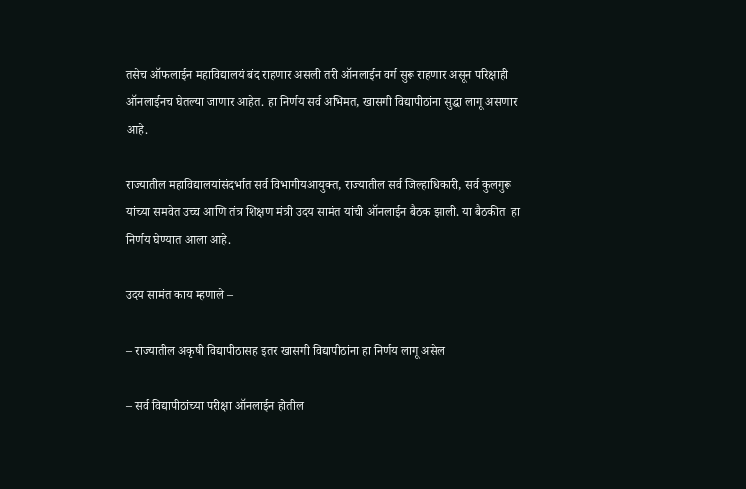तसेच ऑफलाईन महाविद्यालयं बंद राहणार असली तरी ऑनलाईन वर्ग सुरू राहणार असून परिक्षाही ऑनलाईनच घेतल्या जाणार आहेत. हा निर्णय सर्व अभिमत, खासगी विद्यापीठांना सुद्धा लागू असणार आहे.

राज्यातील महाविद्यालयांसंदर्भात सर्व विभागीयआयुक्त, राज्यातील सर्व जिल्हाधिकारी, सर्व कुलगुरू यांच्या समवेत उच्च आणि तंत्र शिक्षण मंत्री उदय सामंत यांची ऑनलाईन बैठक झाली. या बैठकीत  हा निर्णय घेण्यात आला आहे.

उदय सामंत काय म्हणाले –

– राज्यातील अकृषी विद्यापीठासह इतर खासगी विद्यापीठांना हा निर्णय लागू असेल

– सर्व विद्यापीठांच्या परीक्षा ऑनलाईन होतील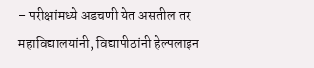– परीक्षांमध्ये अडचणी येत असतील तर महाविद्यालयांनी, विद्यापीठांनी हेल्पलाइन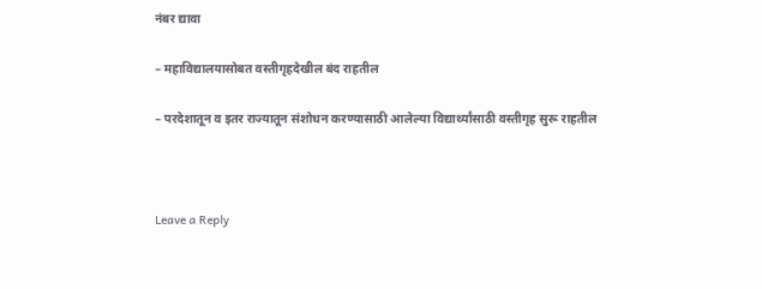नंबर द्यावा

– महाविद्यालयासोबत वस्तीगृहदेखील बंद राहतील

– परदेशातून व इतर राज्यातून संशोधन करण्यासाठी आलेल्या विद्यार्थ्यांसाठी वस्तीगृह सुरू राहतील



Leave a Reply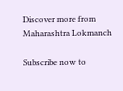Discover more from Maharashtra Lokmanch

Subscribe now to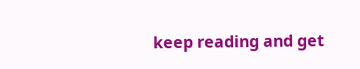keep reading and get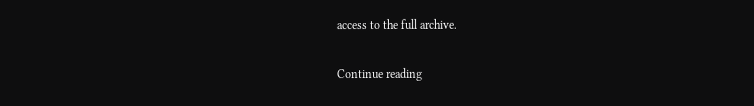access to the full archive.

Continue reading